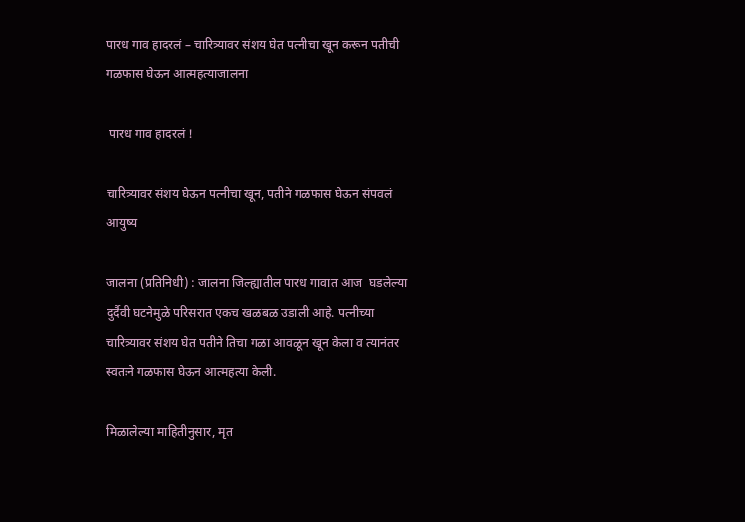पारध गाव हादरलं – चारित्र्यावर संशय घेत पत्नीचा खून करून पतीची गळफास घेऊन आत्महत्याजालना

 पारध गाव हादरलं !

चारित्र्यावर संशय घेऊन पत्नीचा खून, पतीने गळफास घेऊन संपवलं आयुष्य

जालना (प्रतिनिधी) : जालना जिल्ह्यातील पारध गावात आज  घडलेल्या दुर्दैवी घटनेमुळे परिसरात एकच खळबळ उडाली आहे. पत्नीच्या चारित्र्यावर संशय घेत पतीने तिचा गळा आवळून खून केला व त्यानंतर स्वतःने गळफास घेऊन आत्महत्या केली.

मिळालेल्या माहितीनुसार, मृत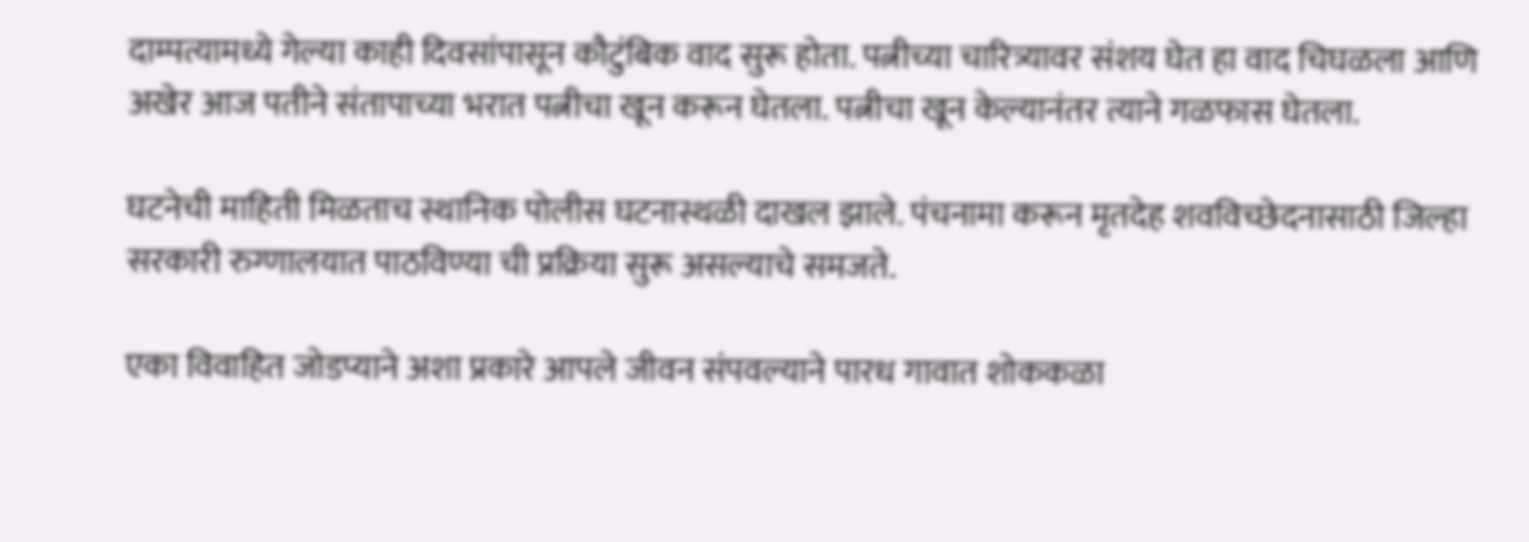दाम्पत्यामध्ये गेल्या काही दिवसांपासून कौटुंबिक वाद सुरू होता. पत्नीच्या चारित्र्यावर संशय घेत हा वाद चिघळला आणि अखेर आज पतीने संतापाच्या भरात पत्नीचा खून करून घेतला. पत्नीचा खून केल्यानंतर त्याने गळफास घेतला.

घटनेची माहिती मिळताच स्थानिक पोलीस घटनास्थळी दाखल झाले. पंचनामा करून मृतदेह शवविच्छेदनासाठी जिल्हा सरकारी रुग्णालयात पाठविण्या ची प्रक्रिया सुरू असल्याचे समजते.

एका विवाहित जोडप्याने अशा प्रकारे आपले जीवन संपवल्याने पारध गावात शोककळा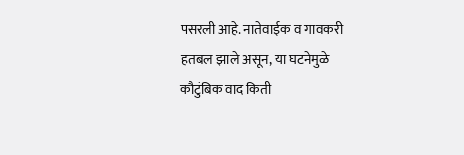पसरली आहे. नातेवाईक व गावकरी हतबल झाले असून, या घटनेमुळे कौटुंबिक वाद किती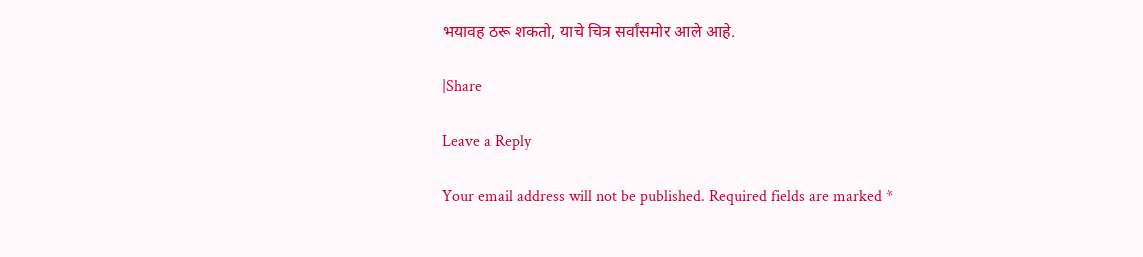भयावह ठरू शकतो, याचे चित्र सर्वांसमोर आले आहे.

|Share

Leave a Reply

Your email address will not be published. Required fields are marked *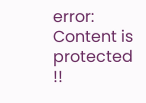error: Content is protected !!